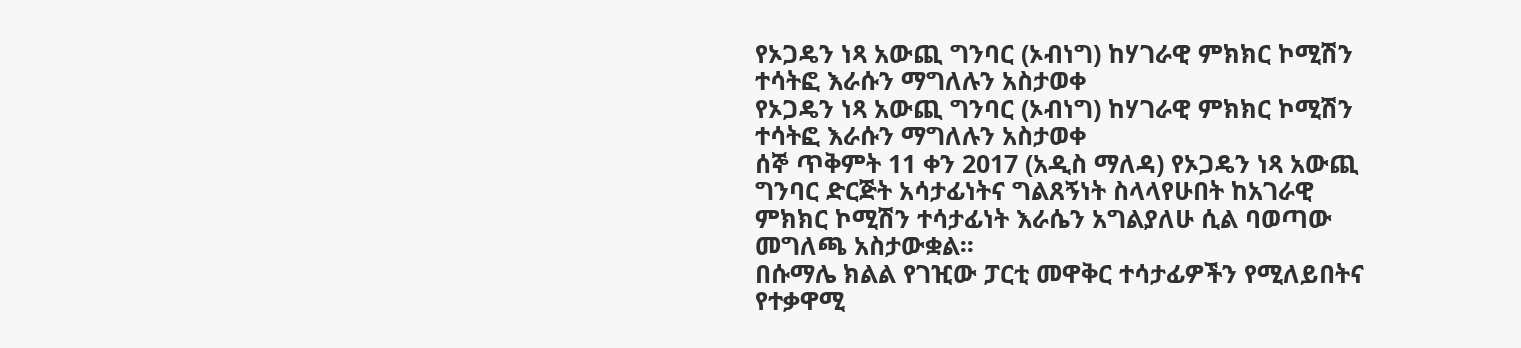የኦጋዴን ነጻ አውጪ ግንባር (ኦብነግ) ከሃገራዊ ምክክር ኮሚሽን ተሳትፎ እራሱን ማግለሉን አስታወቀ
የኦጋዴን ነጻ አውጪ ግንባር (ኦብነግ) ከሃገራዊ ምክክር ኮሚሽን ተሳትፎ እራሱን ማግለሉን አስታወቀ
ሰኞ ጥቅምት 11 ቀን 2017 (አዲስ ማለዳ) የኦጋዴን ነጻ አውጪ ግንባር ድርጅት አሳታፊነትና ግልጸኝነት ስላላየሁበት ከአገራዊ ምክክር ኮሚሽን ተሳታፊነት እራሴን አግልያለሁ ሲል ባወጣው መግለጫ አስታውቋል፡፡
በሱማሌ ክልል የገዢው ፓርቲ መዋቅር ተሳታፊዎችን የሚለይበትና የተቃዋሚ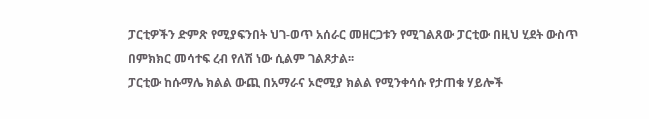ፓርቲዎችን ድምጽ የሚያፍንበት ህገ-ወጥ አሰራር መዘርጋቱን የሚገልጸው ፓርቲው በዚህ ሂደት ውስጥ በምክክር መሳተፍ ረብ የለሽ ነው ሲልም ገልጾታል፡፡
ፓርቲው ከሱማሌ ክልል ውጪ በአማራና ኦሮሚያ ክልል የሚንቀሳሱ የታጠቁ ሃይሎች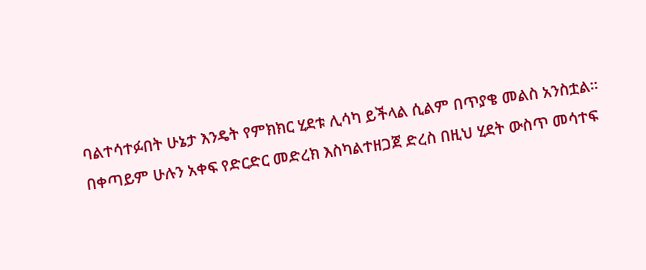ባልተሳተፉበት ሁኔታ እንዴት የምክክር ሂደቱ ሊሳካ ይችላል ሲልም በጥያቄ መልስ አንስቷል፡፡
በቀጣይም ሁሉን አቀፍ የድርድር መድረክ እስካልተዘጋጀ ድረስ በዚህ ሂደት ውስጥ መሳተፍ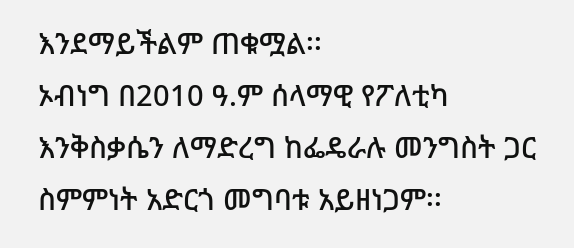እንደማይችልም ጠቁሟል፡፡
ኦብነግ በ2010 ዓ.ም ሰላማዊ የፖለቲካ እንቅስቃሴን ለማድረግ ከፌዴራሉ መንግስት ጋር ስምምነት አድርጎ መግባቱ አይዘነጋም፡፡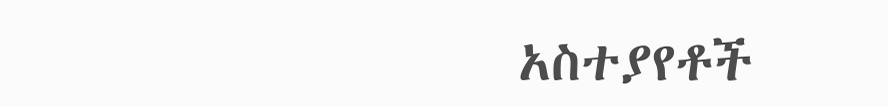አስተያየቶች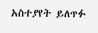አስተያየት ይለጥፉ